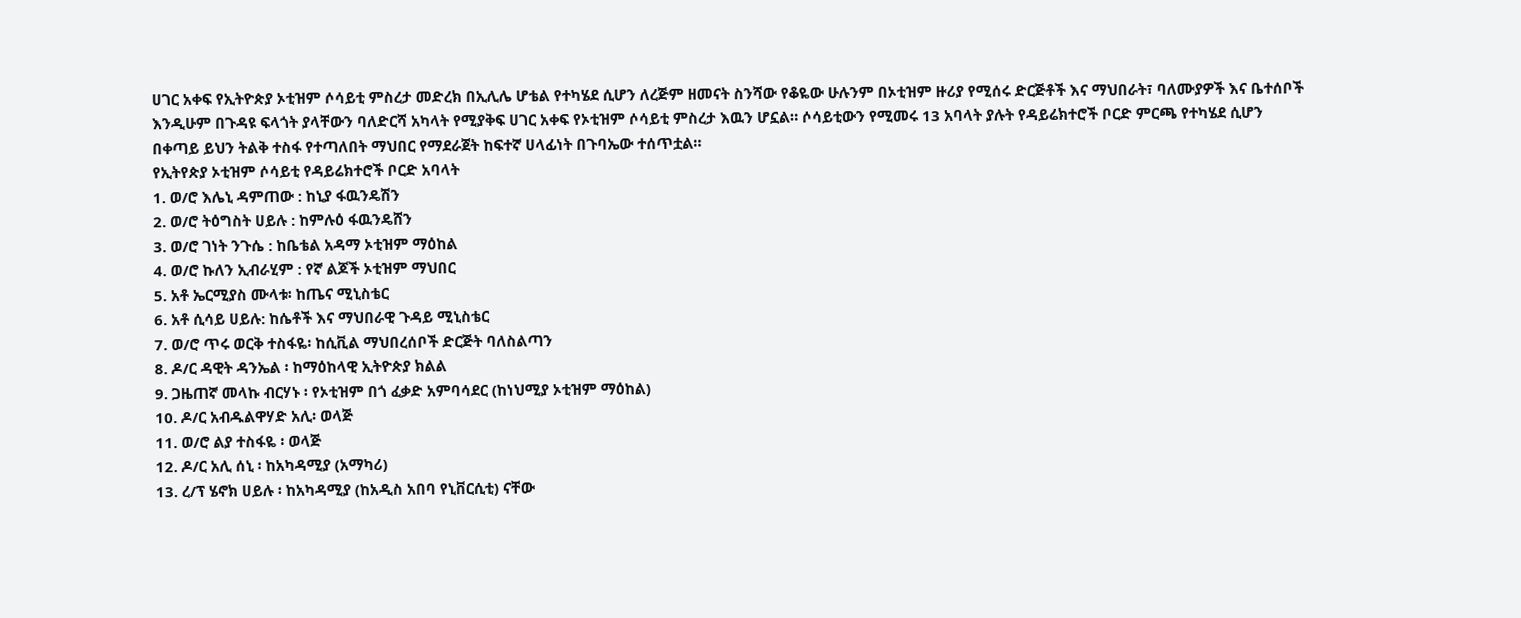ሀገር አቀፍ የኢትዮጵያ ኦቲዝም ሶሳይቲ ምስረታ መድረክ በኢሊሌ ሆቴል የተካሄደ ሲሆን ለረጅም ዘመናት ስንሻው የቆዬው ሁሉንም በኦቲዝም ዙሪያ የሚሰሩ ድርጅቶች እና ማህበራት፣ ባለሙያዎች እና ቤተሰቦች እንዲሁም በጉዳዩ ፍላጎት ያላቸውን ባለድርሻ አካላት የሚያቅፍ ሀገር አቀፍ የኦቲዝም ሶሳይቲ ምስረታ እዉን ሆኗል። ሶሳይቲውን የሚመሩ 13 አባላት ያሉት የዳይሬክተሮች ቦርድ ምርጫ የተካሄደ ሲሆን በቀጣይ ይህን ትልቅ ተስፋ የተጣለበት ማህበር የማደራጀት ከፍተኛ ሀላፊነት በጉባኤው ተሰጥቷል።
የኢትየጵያ ኦቲዝም ሶሳይቲ የዳይሬክተሮች ቦርድ አባላት
1. ወ/ሮ እሌኒ ዳምጠው : ከኒያ ፋዉንዴሽን
2. ወ/ሮ ትዕግስት ሀይሉ : ከምሉዕ ፋዉንዴሸን
3. ወ/ሮ ገነት ንጉሴ : ከቤቴል አዳማ ኦቲዝም ማዕከል
4. ወ/ሮ ኩለን ኢብራሂም : የኛ ልጆች ኦቲዝም ማህበር
5. አቶ ኤርሚያስ ሙላቱ፡ ከጤና ሚኒስቴር
6. አቶ ሲሳይ ሀይሉ: ከሴቶች እና ማህበራዊ ጉዳይ ሚኒስቴር
7. ወ/ሮ ጥሩ ወርቅ ተስፋዬ፡ ከሲቪል ማህበረሰቦች ድርጅት ባለስልጣን
8. ዶ/ር ዳዊት ዳንኤል ፡ ከማዕከላዊ ኢትዮጵያ ክልል
9. ጋዜጠኛ መላኩ ብርሃኑ ፡ የኦቲዝም በጎ ፈቃድ አምባሳደር (ከነህሚያ ኦቲዝም ማዕከል)
10. ዶ/ር አብዱልዋሃድ አሊ፡ ወላጅ
11. ወ/ሮ ልያ ተስፋዬ ፡ ወላጅ
12. ዶ/ር አሊ ሰኒ ፡ ከአካዳሚያ (አማካሪ)
13. ረ/ፕ ሄኖክ ሀይሉ ፡ ከአካዳሚያ (ከአዲስ አበባ የኒቨርሲቲ) ናቸው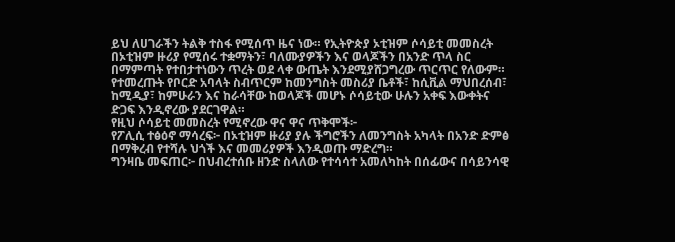ይህ ለሀገራችን ትልቅ ተስፋ የሚሰጥ ዜና ነው። የኢትዮጵያ ኦቲዝም ሶሳይቲ መመስረት በኦቲዝም ዙሪያ የሚሰሩ ተቋማትን፣ ባለሙያዎችን እና ወላጆችን በአንድ ጥላ ስር በማምጣት የተበታተነውን ጥረት ወደ ላቀ ውጤት እንደሚያሸጋግረው ጥርጥር የለውም።
የተመረጡት የቦርድ አባላት ስብጥርም ከመንግስት መስሪያ ቤቶች፣ ከሲቪል ማህበረሰብ፣ ከሚዲያ፣ ከምሁራን እና ከራሳቸው ከወላጆች መሆኑ ሶሳይቲው ሁሉን አቀፍ እውቀትና ድጋፍ እንዲኖረው ያደርገዋል።
የዚህ ሶሳይቲ መመስረት የሚኖረው ዋና ዋና ጥቅሞች፦
የፖሊሲ ተፅዕኖ ማሳረፍ፦ በኦቲዝም ዙሪያ ያሉ ችግሮችን ለመንግስት አካላት በአንድ ድምፅ በማቅረብ የተሻሉ ህጎች እና መመሪያዎች እንዲወጡ ማድረግ።
ግንዛቤ መፍጠር፦ በህብረተሰቡ ዘንድ ስላለው የተሳሳተ አመለካከት በሰፊውና በሳይንሳዊ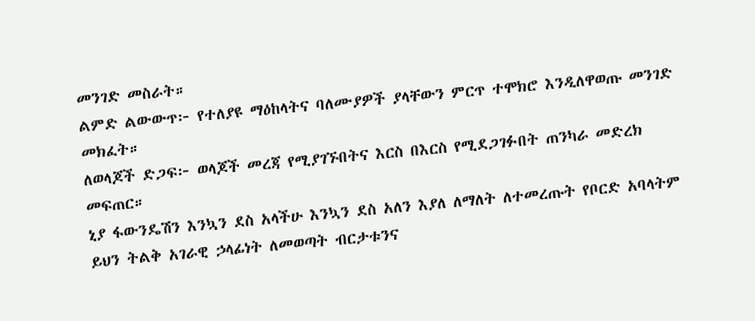መንገድ መስራት።
ልምድ ልውውጥ፦ የተለያዩ ማዕከላትና ባለሙያዎች ያላቸውን ምርጥ ተሞክሮ እንዲለዋወጡ መንገድ መክፈት።
ለወላጆች ድጋፍ፦ ወላጆች መረጃ የሚያገኙበትና እርስ በእርስ የሚደጋገፉበት ጠንካራ መድረክ መፍጠር።
ኒያ ፋውንዴሽን እንኳን ደስ አላችሁ እንኳን ደስ አለን እያለ ለማለት ለተመረጡት የቦርድ አባላትም ይህን ትልቅ አገራዊ ኃላፊነት ለመወጣት ብርታቱንና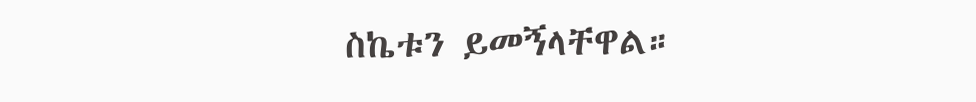ስኬቱን ይመኝላቸዋል።